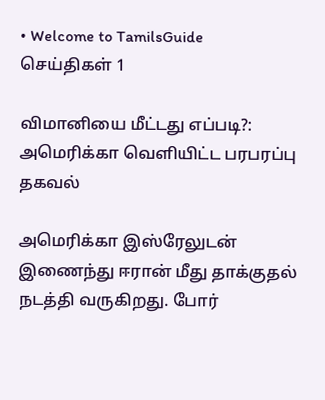• Welcome to TamilsGuide
செய்திகள் 1

விமானியை மீட்டது எப்படி?: அமெரிக்கா வெளியிட்ட பரபரப்பு தகவல்

அமெரிக்கா இஸ்ரேலுடன் இணைந்து ஈரான் மீது தாக்குதல் நடத்தி வருகிறது. போர்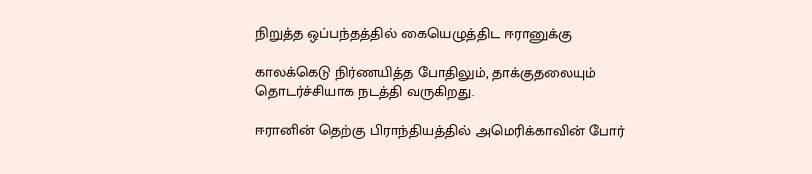நிறுத்த ஒப்பந்தத்தில் கையெழுத்திட ஈரானுக்கு

காலக்கெடு நிர்ணயித்த போதிலும், தாக்குதலையும் தொடர்ச்சியாக நடத்தி வருகிறது.

ஈரானின் தெற்கு பிராந்தியத்தில் அமெரிக்காவின் போர்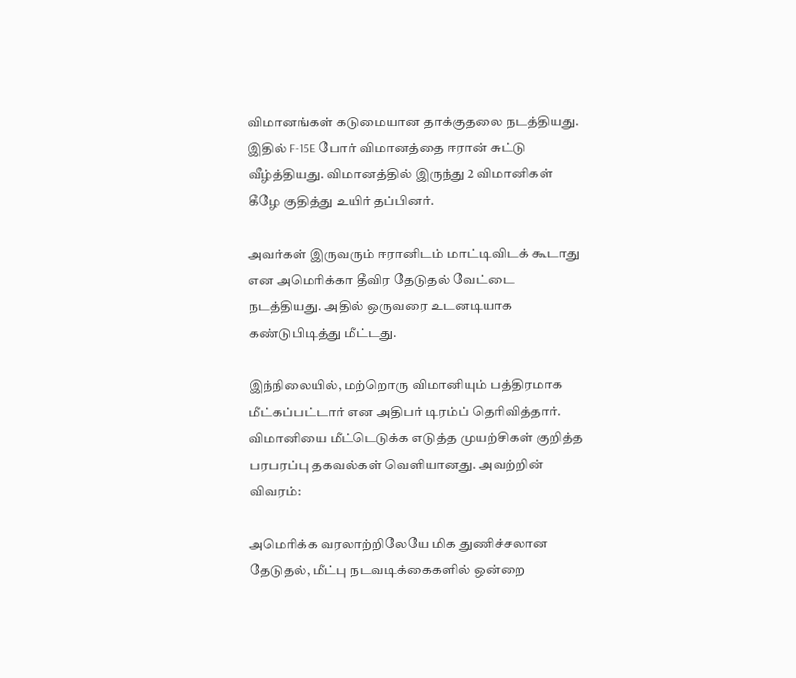விமானங்கள் கடுமையான தாக்குதலை நடத்தியது. இதில் F-15E போர் விமானத்தை ஈரான் சுட்டு வீழ்த்தியது. விமானத்தில் இருந்து 2 விமானிகள் கீழே குதித்து உயிர் தப்பினர்.

அவர்கள் இருவரும் ஈரானிடம் மாட்டிவிடக் கூடாது என அமெரிக்கா தீவிர தேடுதல் வேட்டை நடத்தியது. அதில் ஒருவரை உடனடியாக கண்டுபிடித்து மீட்டது.

இந்நிலையில், மற்றொரு விமானியும் பத்திரமாக மீட்கப்பட்டார் என அதிபர் டிரம்ப் தெரிவித்தார். விமானியை மீட்டெடுக்க எடுத்த முயற்சிகள் குறித்த பரபரப்பு தகவல்கள் வெளியானது. அவற்றின் விவரம்:

அமெரிக்க வரலாற்றிலேயே மிக துணிச்சலான தேடுதல், மீட்பு நடவடிக்கைகளில் ஒன்றை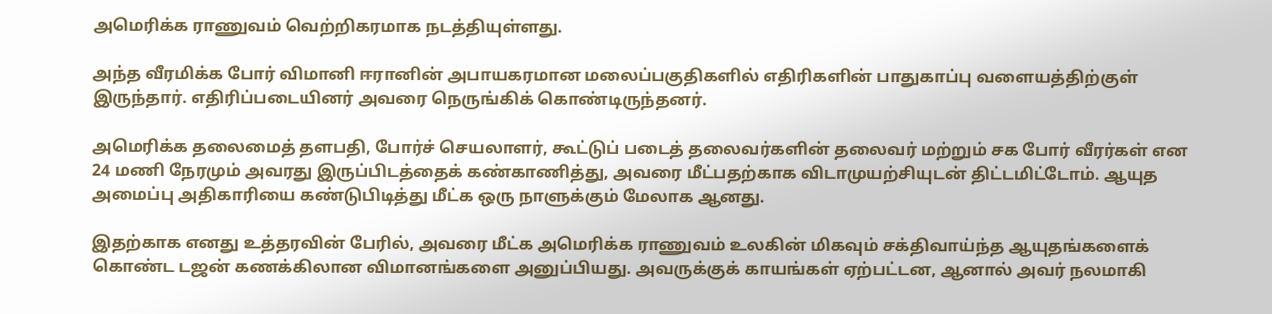அமெரிக்க ராணுவம் வெற்றிகரமாக நடத்தியுள்ளது.

அந்த வீரமிக்க போர் விமானி ஈரானின் அபாயகரமான மலைப்பகுதிகளில் எதிரிகளின் பாதுகாப்பு வளையத்திற்குள் இருந்தார். எதிரிப்படையினர் அவரை நெருங்கிக் கொண்டிருந்தனர்.

அமெரிக்க தலைமைத் தளபதி, போர்ச் செயலாளர், கூட்டுப் படைத் தலைவர்களின் தலைவர் மற்றும் சக போர் வீரர்கள்‌‌ என 24 மணி நேரமும் அவரது இருப்பிடத்தைக் கண்காணித்து, அவரை மீட்பதற்காக விடாமுயற்சியுடன் திட்டமிட்டோம். ஆயுத அமைப்பு அதிகாரியை கண்டுபிடித்து மீட்க ஒரு நாளுக்கும் மேலாக ஆனது.

இதற்காக எனது உத்தரவின் பேரில், அவரை மீட்க அமெரிக்க ராணுவம் உலகின் மிகவும் சக்திவாய்ந்த ஆயுதங்களைக் கொண்ட டஜன் கணக்கிலான விமானங்களை அனுப்பியது. அவருக்குக் காயங்கள் ஏற்பட்டன, ஆனால் அவர் நலமாகி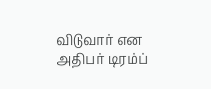விடுவார் என அதிபர் டிரம்ப்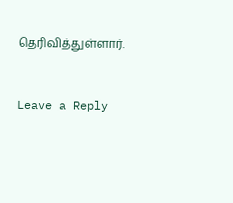தெரிவித்துள்ளார்.


Leave a Reply